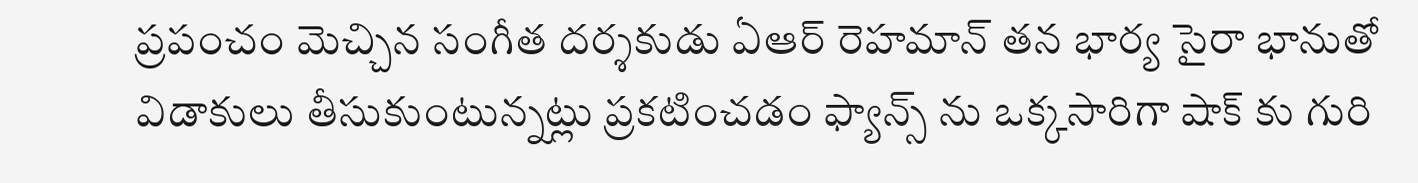ప్రపంచం మెచ్చిన సంగీత దర్శకుడు ఏఆర్ రెహమాన్ తన భార్య సైరా భానుతో విడాకులు తీసుకుంటున్నట్లు ప్రకటించడం ఫ్యాన్స్ ను ఒక్కసారిగా షాక్ కు గురి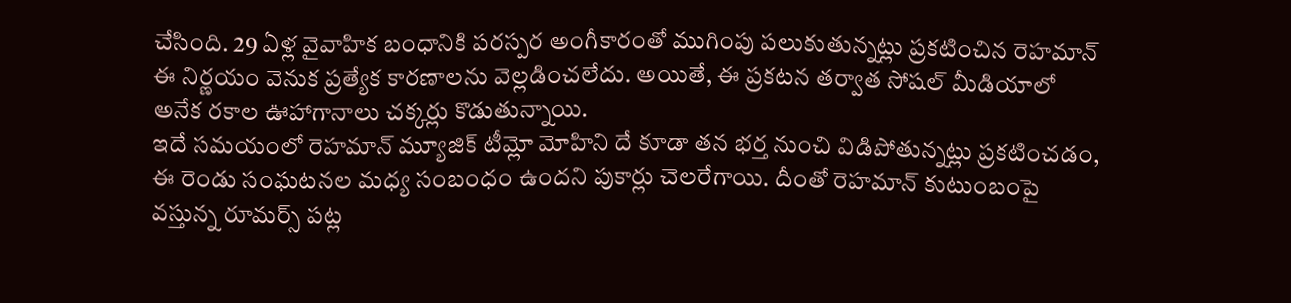చేసింది. 29 ఏళ్ల వైవాహిక బంధానికి పరస్పర అంగీకారంతో ముగింపు పలుకుతున్నట్లు ప్రకటించిన రెహమాన్ ఈ నిర్ణయం వెనుక ప్రత్యేక కారణాలను వెల్లడించలేదు. అయితే, ఈ ప్రకటన తర్వాత సోషల్ మీడియాలో అనేక రకాల ఊహాగానాలు చక్కర్లు కొడుతున్నాయి.
ఇదే సమయంలో రెహమాన్ మ్యూజిక్ టీమ్లో మోహిని దే కూడా తన భర్త నుంచి విడిపోతున్నట్లు ప్రకటించడం, ఈ రెండు సంఘటనల మధ్య సంబంధం ఉందని పుకార్లు చెలరేగాయి. దీంతో రెహమాన్ కుటుంబంపై వస్తున్న రూమర్స్ పట్ల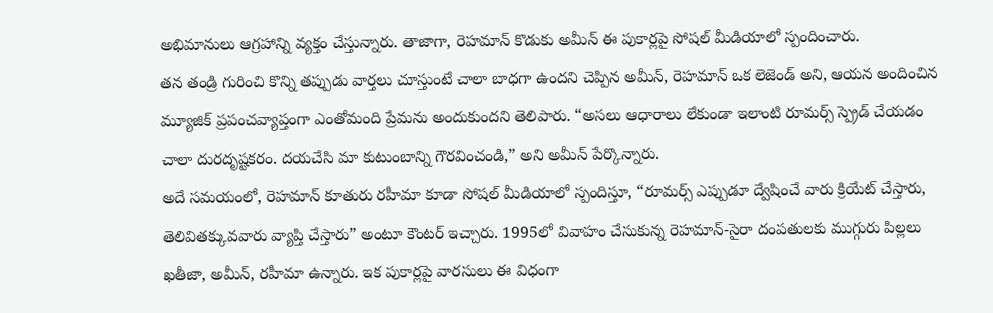అభిమానులు ఆగ్రహాన్ని వ్యక్తం చేస్తున్నారు. తాజాగా, రెహమాన్ కొడుకు అమీన్ ఈ పుకార్లపై సోషల్ మీడియాలో స్పందించారు.
తన తండ్రి గురించి కొన్ని తప్పుడు వార్తలు చూస్తుంటే చాలా బాధగా ఉందని చెప్పిన అమీన్, రెహమాన్ ఒక లెజెండ్ అని, ఆయన అందించిన మ్యూజిక్ ప్రపంచవ్యాప్తంగా ఎంతోమంది ప్రేమను అందుకుందని తెలిపారు. “అసలు ఆధారాలు లేకుండా ఇలాంటి రూమర్స్ స్ప్రెడ్ చేయడం చాలా దురదృష్టకరం. దయచేసి మా కుటుంబాన్ని గౌరవించండి,” అని అమీన్ పేర్కొన్నారు.
అదే సమయంలో, రెహమాన్ కూతురు రహీమా కూడా సోషల్ మీడియాలో స్పందిస్తూ, “రూమర్స్ ఎప్పుడూ ద్వేషించే వారు క్రియేట్ చేస్తారు, తెలివితక్కువవారు వ్యాప్తి చేస్తారు” అంటూ కౌంటర్ ఇచ్చారు. 1995లో వివాహం చేసుకున్న రెహమాన్-సైరా దంపతులకు ముగ్గురు పిల్లలు ఖతీజా, అమీన్, రహీమా ఉన్నారు. ఇక పుకార్లపై వారసులు ఈ విధంగా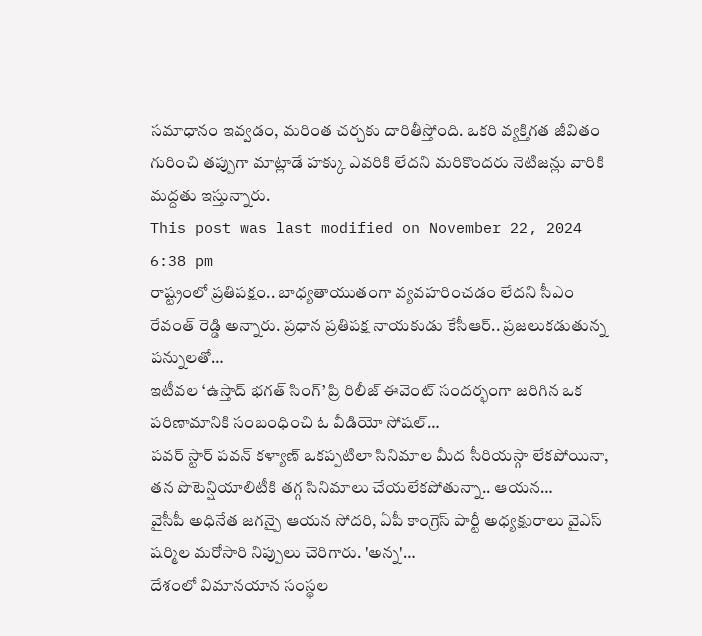సమాధానం ఇవ్వడం, మరింత చర్చకు దారితీస్తోంది. ఒకరి వ్యక్తిగత జీవితం గురించి తప్పుగా మాట్లాడే హక్కు ఎవరికి లేదని మరికొందరు నెటిజన్లు వారికి మద్దతు ఇస్తున్నారు.
This post was last modified on November 22, 2024 6:38 pm
రాష్ట్రంలో ప్రతిపక్షం.. బాధ్యతాయుతంగా వ్యవహరించడం లేదని సీఎం రేవంత్ రెడ్డి అన్నారు. ప్రధాన ప్రతిపక్ష నాయకుడు కేసీఆర్.. ప్రజలుకడుతున్న పన్నులతో…
ఇటీవల ‘ఉస్తాద్ భగత్ సింగ్’ ప్రి రిలీజ్ ఈవెంట్ సందర్భంగా జరిగిన ఒక పరిణామానికి సంబంధించి ఓ వీడియో సోషల్…
పవర్ స్టార్ పవన్ కళ్యాణ్ ఒకప్పటిలా సినిమాల మీద సీరియస్గా లేకపోయినా, తన పొటెన్షియాలిటీకి తగ్గ సినిమాలు చేయలేకపోతున్నా.. ఆయన…
వైసీపీ అధినేత జగన్పై ఆయన సోదరి, ఏపీ కాంగ్రెస్ పార్టీ అధ్యక్షురాలు వైఎస్ షర్మిల మరోసారి నిప్పులు చెరిగారు. 'అన్న'…
దేశంలో విమానయాన సంస్థల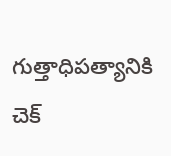గుత్తాధిపత్యానికి చెక్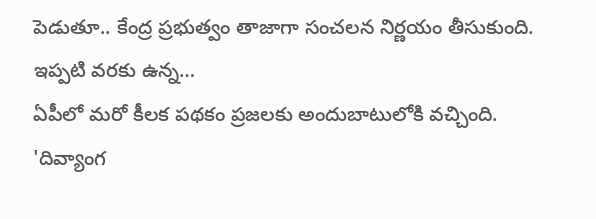పెడుతూ.. కేంద్ర ప్రభుత్వం తాజాగా సంచలన నిర్ణయం తీసుకుంది. ఇప్పటి వరకు ఉన్న…
ఏపీలో మరో కీలక పథకం ప్రజలకు అందుబాటులోకి వచ్చింది. 'దివ్యాంగ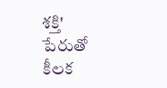శక్తి' పేరుతో కీలక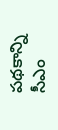పథకాన్ని సీఎం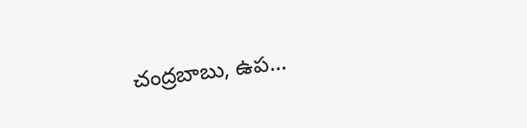చంద్రబాబు, ఉప…